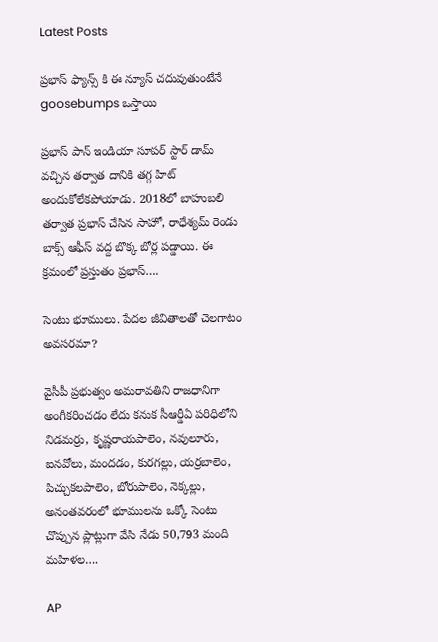Latest Posts

ప్రభాస్ ఫ్యాన్స్ కి ఈ న్యూస్ చదువుతుంటేనే goosebumps ఒస్తాయి

ప్రభాస్ పాన్ ఇండియా సూపర్ స్టార్ డామ్ వచ్చిన తర్వాత దానికి తగ్గ హిట్ అందుకోలేకపోయాడు. 2018లో బాహుబలి తర్వాత ప్రభాస్ చేసిన సాహో, రాధేశ్యమ్ రెండు బాక్స్ ఆఫీస్ వద్ద బొక్క బోర్ల పడ్డాయి. ఈ క్రమంలో ప్రస్తుతం ప్రభాస్….

సెంటు భూములు. పేదల జీవితాలతో చెలగాటం అవసరమా?

వైసీపీ ప్రభుత్వం అమరావతిని రాజధానిగా అంగీకరించడం లేదు కనుక సీఆర్డీఏ పరిధిలోని నిడమర్రు, కృష్ణరాయపాలెం, నవులూరు, ఐనవోలు, మందడం, కురగల్లు, యర్రబాలెం, పిచ్చుకలపాలెం, బోరుపాలెం, నెక్కల్లు, అనంతవరంలో భూములను ఒక్కో సెంటు చొప్పున ప్లాట్లుగా వేసి నేడు 50,793 మంది మహిళల….

AP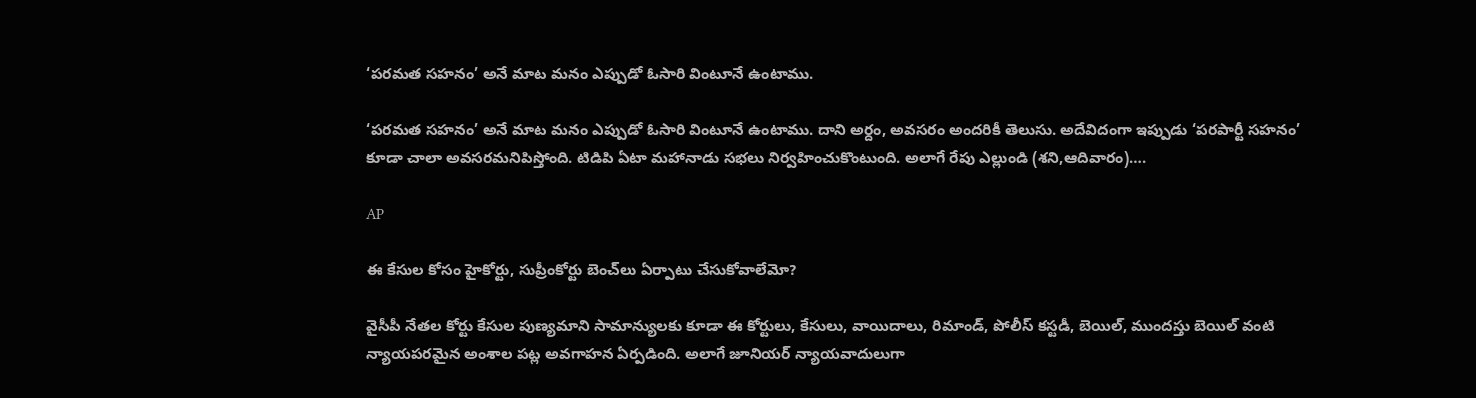‘పరమత సహనం’ అనే మాట మనం ఎప్పుడో ఓసారి వింటూనే ఉంటాము.

‘పరమత సహనం’ అనే మాట మనం ఎప్పుడో ఓసారి వింటూనే ఉంటాము. దాని అర్దం, అవసరం అందరికీ తెలుసు. అదేవిదంగా ఇప్పుడు ‘పరపార్టీ సహనం’ కూడా చాలా అవసరమనిపిస్తోంది. టిడిపి ఏటా మహానాడు సభలు నిర్వహించుకొంటుంది. అలాగే రేపు ఎల్లుండి (శని,ఆదివారం)….

AP

ఈ కేసుల కోసం హైకోర్టు, సుప్రీంకోర్టు బెంచ్‌లు ఏర్పాటు చేసుకోవాలేమో?

వైసీపీ నేతల కోర్టు కేసుల పుణ్యమాని సామాన్యులకు కూడా ఈ కోర్టులు, కేసులు, వాయిదాలు, రిమాండ్‌, పోలీస్ కస్టడీ, బెయిల్‌, ముందస్తు బెయిల్‌ వంటి న్యాయపరమైన అంశాల పట్ల అవగాహన ఏర్పడింది. అలాగే జూనియర్ న్యాయవాదులుగా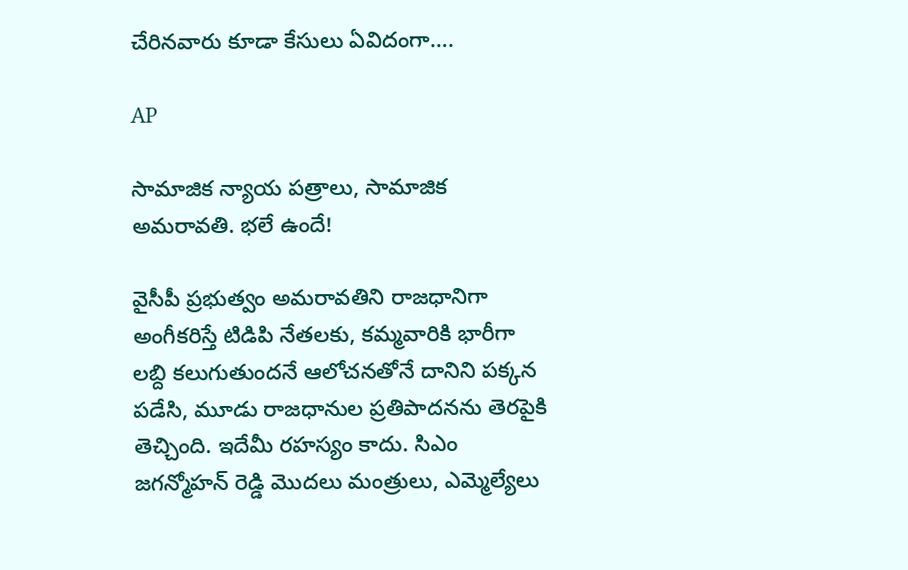చేరినవారు కూడా కేసులు ఏవిదంగా….

AP

సామాజిక న్యాయ పత్రాలు, సామాజిక అమరావతి. భలే ఉందే!

వైసీపీ ప్రభుత్వం అమరావతిని రాజధానిగా అంగీకరిస్తే టిడిపి నేతలకు, కమ్మవారికి భారీగా లబ్ది కలుగుతుందనే ఆలోచనతోనే దానిని పక్కన పడేసి, మూడు రాజధానుల ప్రతిపాదనను తెరపైకి తెచ్చింది. ఇదేమీ రహస్యం కాదు. సిఎం జగన్మోహన్ రెడ్డి మొదలు మంత్రులు, ఎమ్మెల్యేలు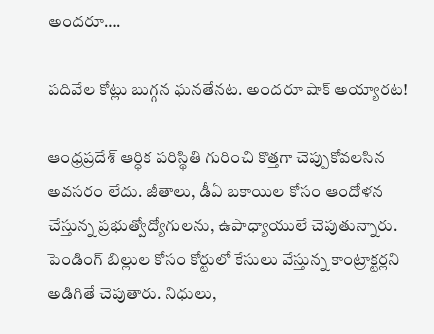అందరూ….

పదివేల కోట్లు బుగ్గన ఘనతేనట. అందరూ షాక్ అయ్యారట!

ఆంధ్రప్రదేశ్‌ ఆర్ధిక పరిస్థితి గురించి కొత్తగా చెప్పుకోవలసిన అవసరం లేదు. జీతాలు, డీఏ బకాయిల కోసం ఆందోళన చేస్తున్న ప్రభుత్వోద్యోగులను, ఉపాధ్యాయులే చెపుతున్నారు. పెండింగ్ బిల్లుల కోసం కోర్టులో కేసులు వేస్తున్న కాంట్రాక్టర్లని అడిగితే చెపుతారు. నిధులు,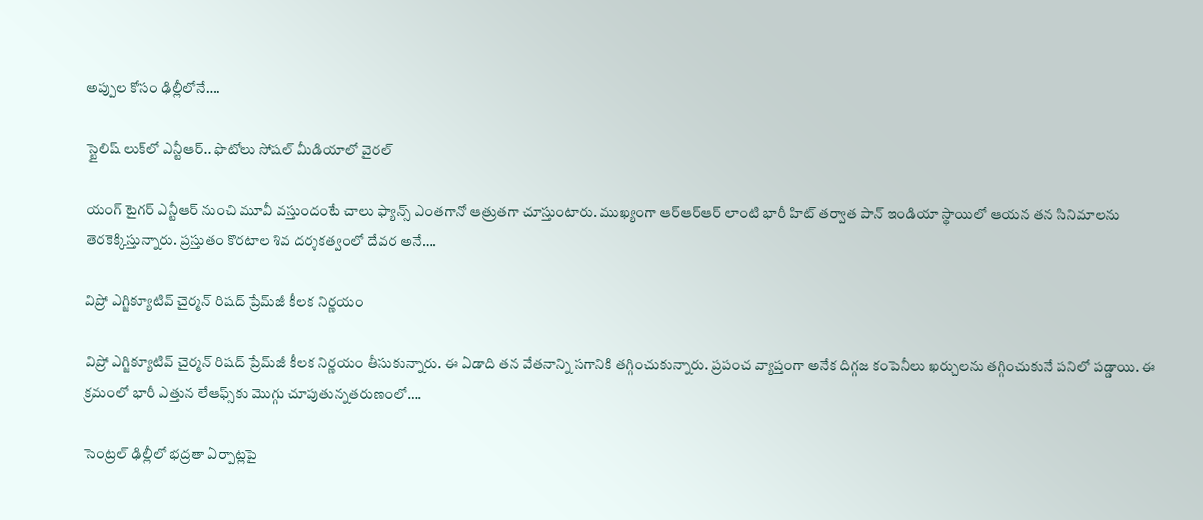అప్పుల కోసం ఢిల్లీలోనే….

స్టైలిష్ లుక్‌లో ఎన్టీఆర్.. ఫొటోలు సోషల్ మీడియాలో వైరల్

యంగ్ టైగర్ ఎన్టీఆర్ నుంచి మూవీ వస్తుందంటే చాలు ఫ్యాన్స్ ఎంతగానో ఆత్రుతగా చూస్తుంటారు. ముఖ్యంగా ఆర్ఆర్ఆర్ లాంటి భారీ హిట్ తర్వాత పాన్ ఇండియా స్థాయిలో ఆయన తన సినిమాలను తెరకెక్కిస్తున్నారు. ప్రస్తుతం కొరటాల శివ దర్శకత్వంలో దేవర అనే….

విప్రో ఎగ్జిక్యూటివ్ చైర్మన్ రిషద్ ప్రేమ్‌జీ కీలక నిర్ణయం

విప్రో ఎగ్జిక్యూటివ్ చైర్మన్ రిషద్ ప్రేమ్‌జీ కీలక నిర్ణయం తీసుకున్నారు. ఈ ఏడాది తన వేతనాన్ని సగానికి తగ్గించుకున్నారు. ప్రపంచ వ్యాప్తంగా అనేక దిగ్గజ కంపెనీలు ఖర్చులను తగ్గించుకునే పనిలో పడ్డాయి. ఈ క్రమంలో భారీ ఎత్తున లేఆఫ్స్‌కు మొగ్గు చూపుతున్నతరుణంలో….

సెంట్రల్ ఢిల్లీలో భద్రతా ఏర్పాట్లపై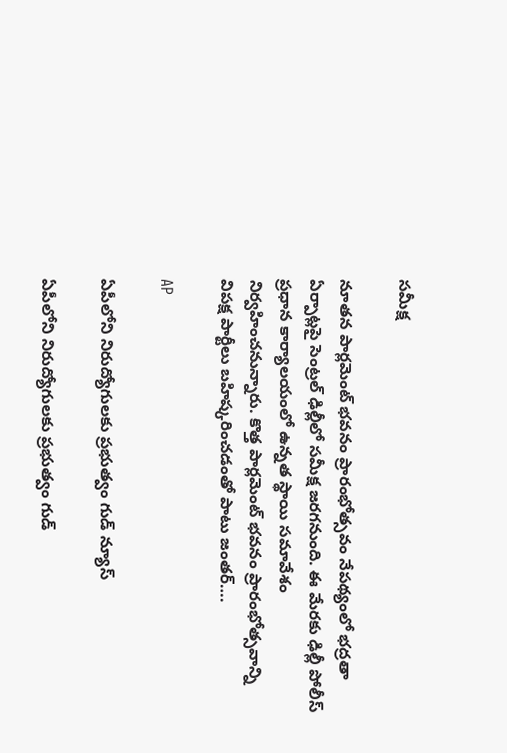సమీక్ష

నూతన పార్లమెంట్ భవనం ప్రారంభోత్సవం నేపథ్యంలో భద్రతా ఏర్పాట్లపై సెంట్రల్ ఢిల్లీలో సమీక్ష జరగనుంది. ఈ మేరకు ఢిల్లీ పోలీస్ ప్రధాన కార్యాలయంలో ఉన్నత స్థాయి సమావేశం నిర్వహించనున్నారు. కొత్త పార్లమెంట్ భవనం ప్రారంభోత్సవాన్ని విపక్ష పార్టీలు బహిష్కరించడంతో పాటు జంతర్….

AP

ఏపీలోని నిరుద్యోగులకు ప్రభుత్వం గుడ్ న్యూస్

ఏపీలోని నిరుద్యోగులకు ప్రభుత్వం గుడ్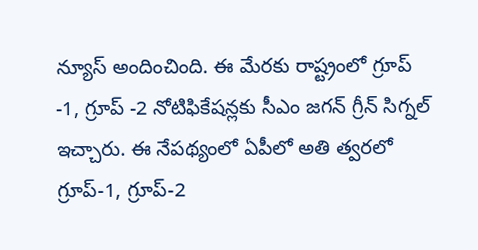న్యూస్ అందించింది. ఈ మేరకు రాష్ట్రంలో గ్రూప్ -1, గ్రూప్ -2 నోటిఫికేషన్లకు సీఎం జగన్ గ్రీన్ సిగ్నల్ ఇచ్చారు. ఈ నేపథ్యంలో ఏపీలో అతి త్వరలో గ్రూప్-1, గ్రూప్-2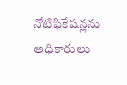నోటిఫికేషన్లను అధికారులు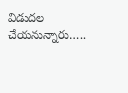విడుదల చేయనున్నారు…..